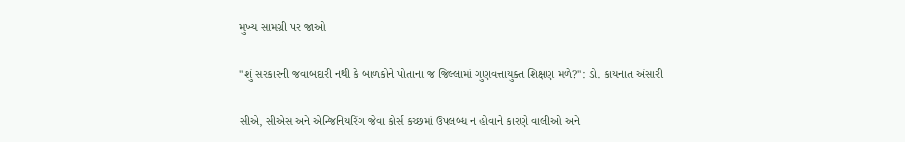મુખ્ય સામગ્રી પર જાઓ

"શું સરકારની જવાબદારી નથી કે બાળકોને પોતાના જ જિલ્લામાં ગુણવત્તાયુક્ત શિક્ષણ મળે?": ડો. કાયનાત અંસારી

સીએ, સીએસ અને એન્જિનિયરિંગ જેવા કોર્સ કચ્છમાં ઉપલબ્ધ ન હોવાને કારણે વાલીઓ અને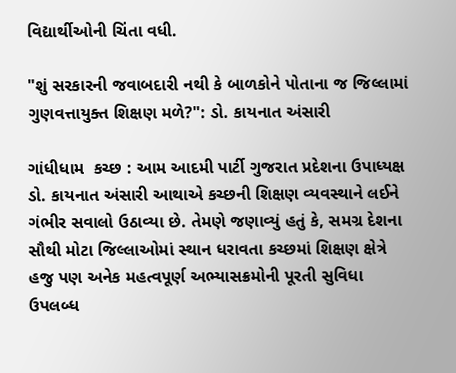વિદ્યાર્થીઓની ચિંતા વધી.

"શું સરકારની જવાબદારી નથી કે બાળકોને પોતાના જ જિલ્લામાં ગુણવત્તાયુક્ત શિક્ષણ મળે?": ડો. કાયનાત અંસારી

ગાંધીધામ  કચ્છ : આમ આદમી પાર્ટી ગુજરાત પ્રદેશના ઉપાધ્યક્ષ ડો. કાયનાત અંસારી આથાએ કચ્છની શિક્ષણ વ્યવસ્થાને લઈને ગંભીર સવાલો ઉઠાવ્યા છે. તેમણે જણાવ્યું હતું કે, સમગ્ર દેશના સૌથી મોટા જિલ્લાઓમાં સ્થાન ધરાવતા કચ્છમાં શિક્ષણ ક્ષેત્રે હજુ પણ અનેક મહત્વપૂર્ણ અભ્યાસક્રમોની પૂરતી સુવિધા ઉપલબ્ધ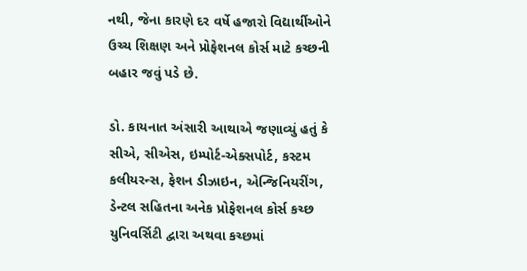નથી, જેના કારણે દર વર્ષે હજારો વિદ્યાર્થીઓને ઉચ્ચ શિક્ષણ અને પ્રોફેશનલ કોર્સ માટે કચ્છની બહાર જવું પડે છે.

ડો. કાયનાત અંસારી આથાએ જણાવ્યું હતું કે સીએ, સીએસ, ઇમ્પોર્ટ-એક્સપોર્ટ, કસ્ટમ કલીયરન્સ, ફેશન ડીઝાઇન, એન્જિનિયરીંગ, ડેન્ટલ સહિતના અનેક પ્રોફેશનલ કોર્સ કચ્છ યુનિવર્સિટી દ્વારા અથવા કચ્છમાં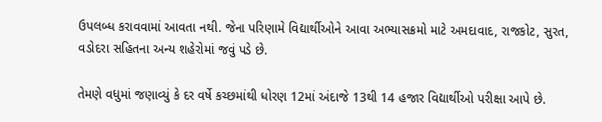ઉપલબ્ધ કરાવવામાં આવતા નથી. જેના પરિણામે વિદ્યાર્થીઓને આવા અભ્યાસક્રમો માટે અમદાવાદ, રાજકોટ, સુરત, વડોદરા સહિતના અન્ય શહેરોમાં જવું પડે છે.

તેમણે વધુમાં જણાવ્યું કે દર વર્ષે કચ્છમાંથી ધોરણ 12માં અંદાજે 13થી 14 હજાર વિદ્યાર્થીઓ પરીક્ષા આપે છે.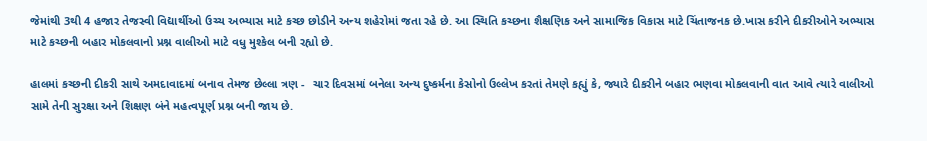જેમાંથી 3થી 4 હજાર તેજસ્વી વિદ્યાર્થીઓ ઉચ્ચ અભ્યાસ માટે કચ્છ છોડીને અન્ય શહેરોમાં જતા રહે છે. આ સ્થિતિ કચ્છના શૈક્ષણિક અને સામાજિક વિકાસ માટે ચિંતાજનક છે.ખાસ કરીને દીકરીઓને અભ્યાસ માટે કચ્છની બહાર મોકલવાનો પ્રશ્ન વાલીઓ માટે વધુ મુશ્કેલ બની રહ્યો છે.

હાલમાં કચ્છની દીકરી સાથે અમદાવાદમાં બનાવ તેમજ છેલ્લા ત્રણ -  ચાર દિવસમાં બનેલા અન્ય દુષ્કર્મના કેસોનો ઉલ્લેખ કરતાં તેમણે કહ્યું કે, જ્યારે દીકરીને બહાર ભણવા મોકલવાની વાત આવે ત્યારે વાલીઓ સામે તેની સુરક્ષા અને શિક્ષણ બંને મહત્વપૂર્ણ પ્રશ્ન બની જાય છે.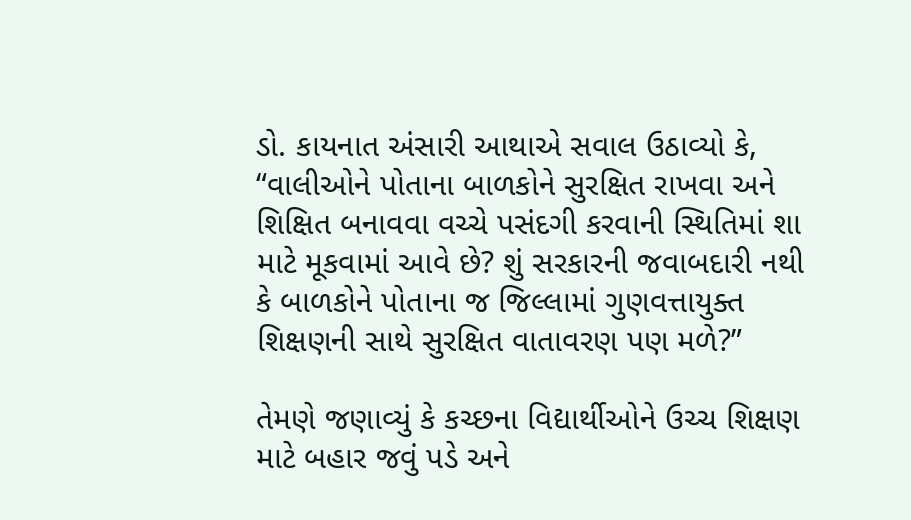ડો. કાયનાત અંસારી આથાએ સવાલ ઉઠાવ્યો કે, “વાલીઓને પોતાના બાળકોને સુરક્ષિત રાખવા અને શિક્ષિત બનાવવા વચ્ચે પસંદગી કરવાની સ્થિતિમાં શા માટે મૂકવામાં આવે છે? શું સરકારની જવાબદારી નથી કે બાળકોને પોતાના જ જિલ્લામાં ગુણવત્તાયુક્ત શિક્ષણની સાથે સુરક્ષિત વાતાવરણ પણ મળે?”

તેમણે જણાવ્યું કે કચ્છના વિદ્યાર્થીઓને ઉચ્ચ શિક્ષણ માટે બહાર જવું પડે અને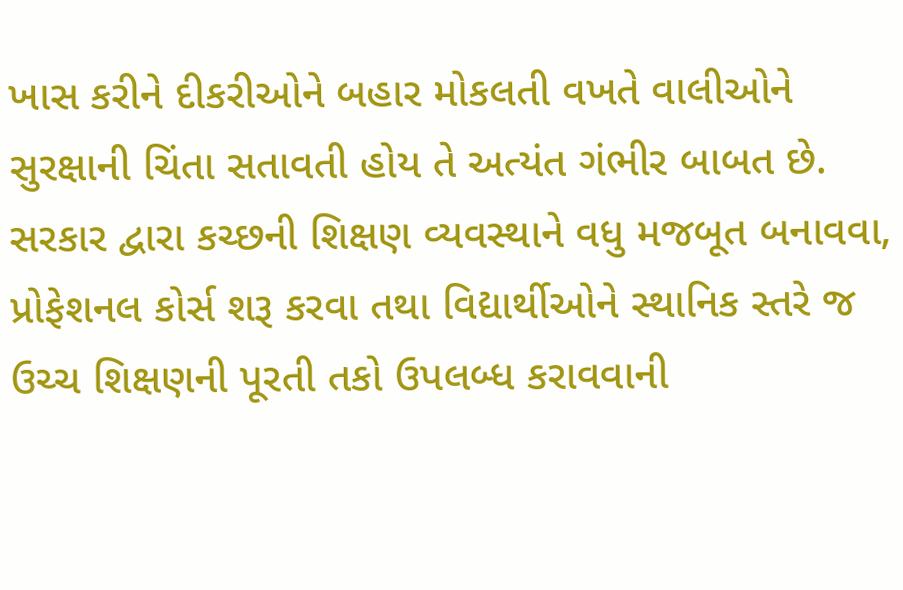ખાસ કરીને દીકરીઓને બહાર મોકલતી વખતે વાલીઓને સુરક્ષાની ચિંતા સતાવતી હોય તે અત્યંત ગંભીર બાબત છે. સરકાર દ્વારા કચ્છની શિક્ષણ વ્યવસ્થાને વધુ મજબૂત બનાવવા, પ્રોફેશનલ કોર્સ શરૂ કરવા તથા વિદ્યાર્થીઓને સ્થાનિક સ્તરે જ ઉચ્ચ શિક્ષણની પૂરતી તકો ઉપલબ્ધ કરાવવાની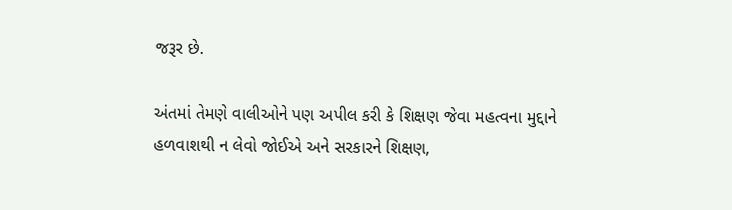જરૂર છે.

અંતમાં તેમણે વાલીઓને પણ અપીલ કરી કે શિક્ષણ જેવા મહત્વના મુદ્દાને હળવાશથી ન લેવો જોઈએ અને સરકારને શિક્ષણ,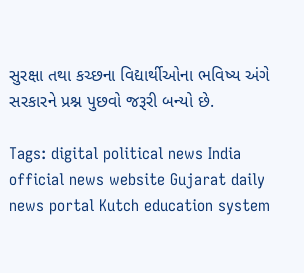સુરક્ષા તથા કચ્છના વિદ્યાર્થીઓના ભવિષ્ય અંગે સરકારને પ્રશ્ન પુછવો જરૂરી બન્યો છે.

Tags: digital political news India official news website Gujarat daily news portal Kutch education system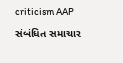criticism AAP

સંબંધિત સમાચાર